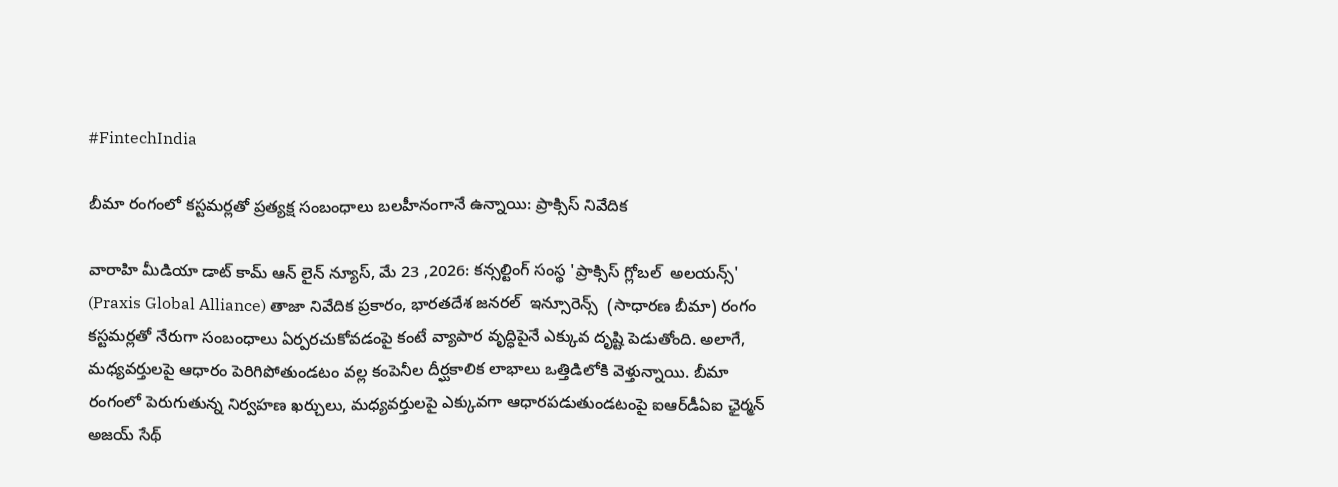#FintechIndia

బీమా రంగంలో కస్టమర్లతో ప్రత్యక్ష సంబంధాలు బలహీనంగానే ఉన్నాయి: ప్రాక్సిస్ నివేదిక

వారాహి మీడియా డాట్ కామ్ ఆన్ లైన్ న్యూస్, మే 23 ,2026: కన్సల్టింగ్ సంస్థ 'ప్రాక్సిస్ గ్లోబల్  అలయన్స్' (Praxis Global Alliance) తాజా నివేదిక ప్రకారం, భారతదేశ జనరల్  ఇన్సూరెన్స్  (సాధారణ బీమా) రంగం కస్టమర్లతో నేరుగా సంబంధాలు ఏర్పరచుకోవడంపై కంటే వ్యాపార వృద్ధిపైనే ఎక్కువ దృష్టి పెడుతోంది. అలాగే, మధ్యవర్తులపై ఆధారం పెరిగిపోతుండటం వల్ల కంపెనీల దీర్ఘకాలిక లాభాలు ఒత్తిడిలోకి వెళ్తున్నాయి. బీమా రంగంలో పెరుగుతున్న నిర్వహణ ఖర్చులు, మధ్యవర్తులపై ఎక్కువగా ఆధారపడుతుండటంపై ఐఆర్‌డీఏఐ ఛైర్మన్ అజయ్ సేథ్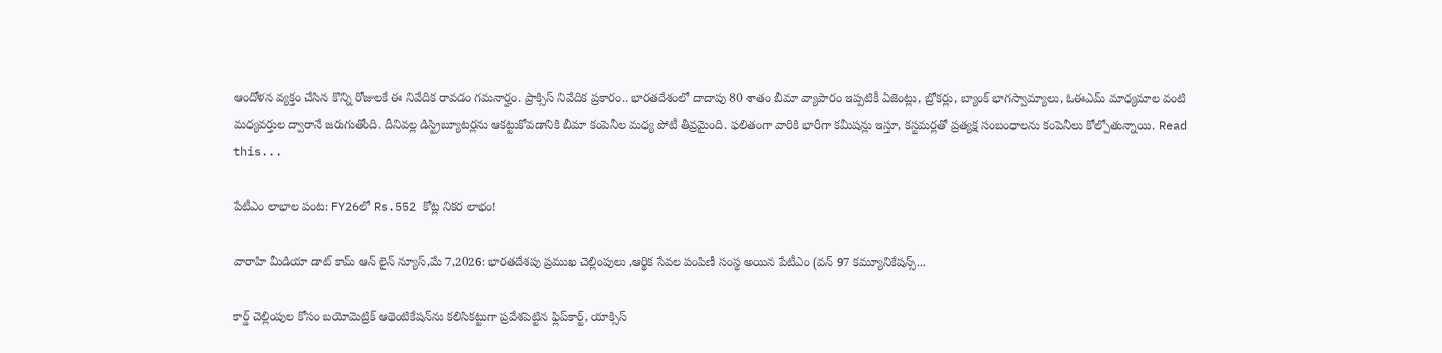ఆందోళన వ్యక్తం చేసిన కొన్ని రోజులకే ఈ నివేదిక రావడం గమనార్హం. ప్రాక్సిస్ నివేదిక ప్రకారం.. భారతదేశంలో దాదాపు 80 శాతం బీమా వ్యాపారం ఇప్పటికీ ఏజెంట్లు, బ్రోకర్లు, బ్యాంక్ భాగస్వామ్యాలు, ఓఈఎమ్ మాధ్యమాల వంటి మధ్యవర్తుల ద్వారానే జరుగుతోంది. దీనివల్ల డిస్ట్రిబ్యూటర్లను ఆకట్టుకోవడానికి బీమా కంపెనీల మధ్య పోటీ తీవ్రమైంది. ఫలితంగా వారికి భారీగా కమీషన్లు ఇస్తూ, కస్టమర్లతో ప్రత్యక్ష సంబంధాలను కంపెనీలు కోల్పోతున్నాయి. Read this...

పేటీఎం లాభాల పంట: FY26లో Rs.552 కోట్ల నికర లాభం!

వారాహి మీడియా డాట్ కామ్ ఆన్ లైన్ న్యూస్,మే 7,2026: భారతదేశపు ప్రముఖ చెల్లింపులు ,ఆర్థిక సేవల పంపిణీ సంస్థ అయిన పేటీఎం (వన్ 97 కమ్యూనికేషన్స్...

కార్డ్ చెల్లింపుల కోసం బయోమెట్రిక్ ఆథెంటికేషన్‌ను కలిసికట్టుగా ప్రవేశపెట్టిన ఫ్లిప్‌కార్ట్, యాక్సిస్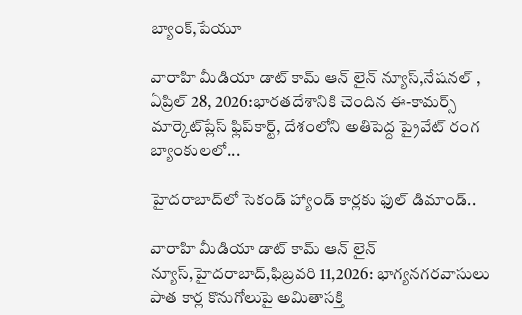బ్యాంక్,పేయూ

వారాహి మీడియా డాట్ కామ్ ఆన్ లైన్ న్యూస్,నేషనల్ , ఏప్రిల్ 28, 2026:భారతదేశానికి చెందిన ఈ-కామర్స్ మార్కెట్‌ప్లేస్ ఫ్లిప్‌కార్ట్, దేశంలోని అతిపెద్ద ప్రైవేట్ రంగ బ్యాంకులలో...

హైదరాబాద్‌లో సెకండ్ హ్యాండ్ కార్లకు ఫుల్ డిమాండ్..

వారాహి మీడియా డాట్ కామ్ ఆన్ లైన్ న్యూస్,హైదరాబాద్,ఫిబ్రవరి 11,2026: భాగ్యనగరవాసులు పాత కార్ల కొనుగోలుపై అమితాసక్తి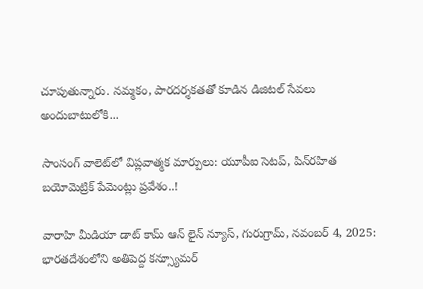చూపుతున్నారు. నమ్మకం, పారదర్శకతతో కూడిన డిజిటల్ సేవలు అందుబాటులోకి...

సాంసంగ్ వాలెట్‌లో విప్లవాత్మక మార్పులు: యూపీఐ సెటప్, పిన్‌రహిత బయోమెట్రిక్ పేమెంట్లు ప్రవేశం..!

వారాహి మీడియా డాట్ కామ్ ఆన్ లైన్ న్యూస్, గురుగ్రామ్, నవంబర్ 4, 2025: భారతదేశంలోని అతిపెద్ద కన్స్యూమర్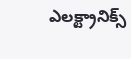ఎలక్ట్రానిక్స్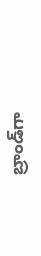బ్రాండ్‌గా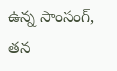ఉన్న సాంసంగ్, తన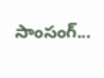సాంసంగ్...